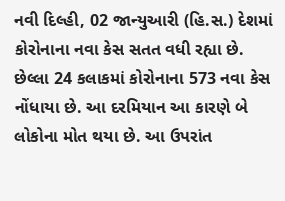નવી દિલ્હી, 02 જાન્યુઆરી (હિ.સ.) દેશમાં કોરોનાના નવા કેસ સતત વધી રહ્યા છે. છેલ્લા 24 કલાકમાં કોરોનાના 573 નવા કેસ નોંધાયા છે. આ દરમિયાન આ કારણે બે લોકોના મોત થયા છે. આ ઉપરાંત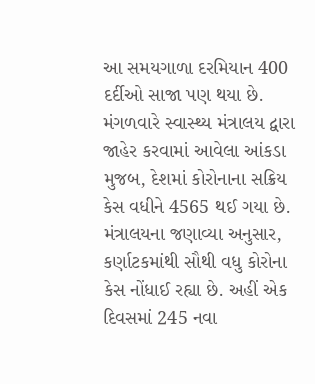આ સમયગાળા દરમિયાન 400 દર્દીઓ સાજા પણ થયા છે.
મંગળવારે સ્વાસ્થ્ય મંત્રાલય દ્વારા જાહેર કરવામાં આવેલા આંકડા મુજબ, દેશમાં કોરોનાના સક્રિય કેસ વધીને 4565 થઈ ગયા છે. મંત્રાલયના જણાવ્યા અનુસાર, કર્ણાટકમાંથી સૌથી વધુ કોરોના કેસ નોંધાઈ રહ્યા છે. અહીં એક દિવસમાં 245 નવા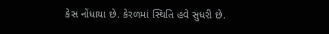કેસ નોંધાયા છે. કેરળમાં સ્થિતિ હવે સુધરી છે.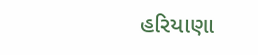હરિયાણા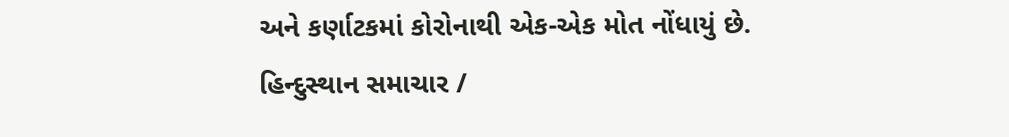અને કર્ણાટકમાં કોરોનાથી એક-એક મોત નોંધાયું છે.
હિન્દુસ્થાન સમાચાર /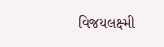વિજયલક્ષ્મી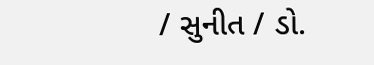/ સુનીત / ડો.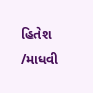હિતેશ /માધવી